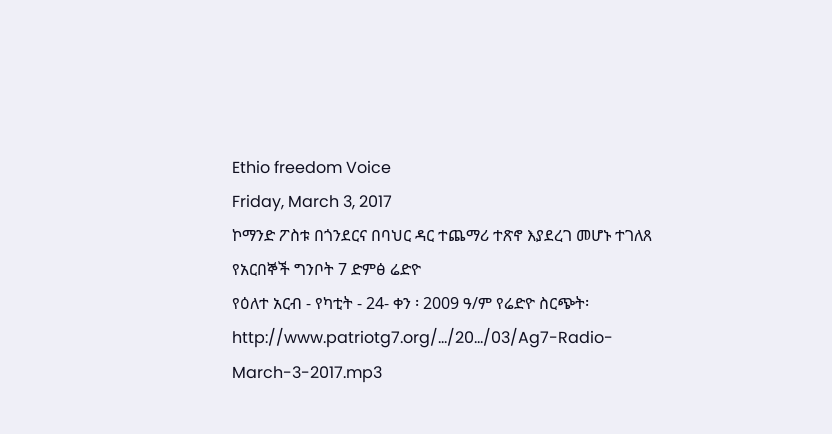Ethio freedom Voice
Friday, March 3, 2017
ኮማንድ ፖስቱ በጎንደርና በባህር ዳር ተጨማሪ ተጽኖ እያደረገ መሆኑ ተገለጸ
የአርበኞች ግንቦት 7 ድምፅ ሬድዮ
የዕለተ አርብ - የካቲት - 24- ቀን ፡ 2009 ዓ/ም የሬድዮ ስርጭት፡
http://www.patriotg7.org/…/20…/03/Ag7-Radio-March-3-2017.mp3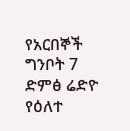የአርበኞች ግንቦት 7 ድምፅ ሬድዮ
የዕለተ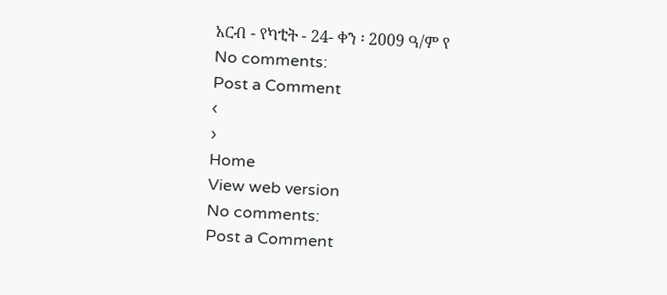አርብ - የካቲት - 24- ቀን ፡ 2009 ዓ/ም የ
No comments:
Post a Comment
‹
›
Home
View web version
No comments:
Post a Comment